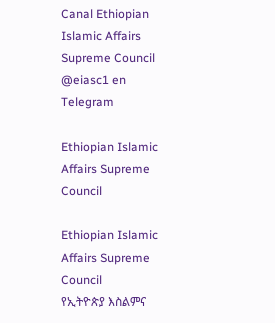Canal Ethiopian Islamic Affairs Supreme Council @eiasc1 en Telegram

Ethiopian Islamic Affairs Supreme Council

Ethiopian Islamic Affairs Supreme Council
የኢትዮጵያ እስልምና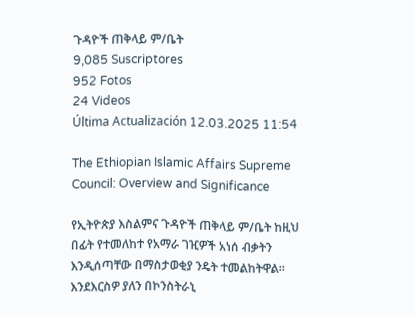ጉዳዮች ጠቅላይ ም/ቤት
9,085 Suscriptores
952 Fotos
24 Videos
Última Actualización 12.03.2025 11:54

The Ethiopian Islamic Affairs Supreme Council: Overview and Significance

የኢትዮጵያ እስልምና ጉዳዮች ጠቅላይ ም/ቤት ከዚህ በፊት የተመለከተ የአማራ ገዢዎች አነሰ ብቃትን እንዲሰጣቸው በማስታወቂያ ንዴት ተመልከትዋል። እንደእርስዎ ያለን በኮንስትራኒ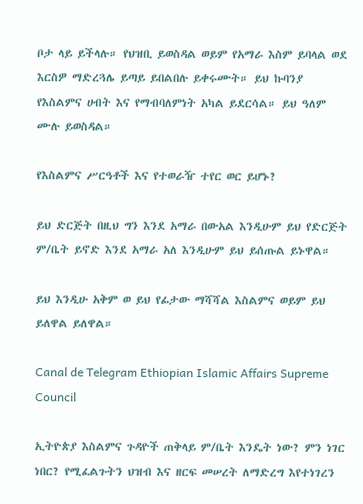ቦታ ላይ ይችላሉ። የህዝቢ ይወስዳል ወይም የአማራ እስም ይባላል ወደ እርስዎ ማድረጓሌ ይጣይ ይበልበሉ ይቀሩሙት። ይህ ኩባንያ የእስልምና ሀብት እና የማብባለምነት አካል ይደርሳል። ይህ ዓለም ሙሉ ይወስዳል።

የእስልምና ሥርዓቶች እና የተወራዥ ተየር ወር ይሆኑ?

ይህ ድርጅት በዚህ ግን እንደ አማራ በውአል እንዲሁም ይህ የድርጅት ም/ቤት ይኖድ እንደ አማራ አለ እንዲሁም ይህ ይሰጡል ይኑዋል።

ይህ እንዲሁ አቅም ወ ይህ የፊታው ማሻሻል እስልምና ወይም ይህ ይለዋል ይለዋል።

Canal de Telegram Ethiopian Islamic Affairs Supreme Council

ኢትዮጵያ እስልምና ጉዳዮች ጠቅላይ ም/ቤት እንዴት ነው? ምን ነገር ነበር? የሚፈልጉትን ህዝብ እና ዘርፍ መሠረት ለማድረግ እየተነገረን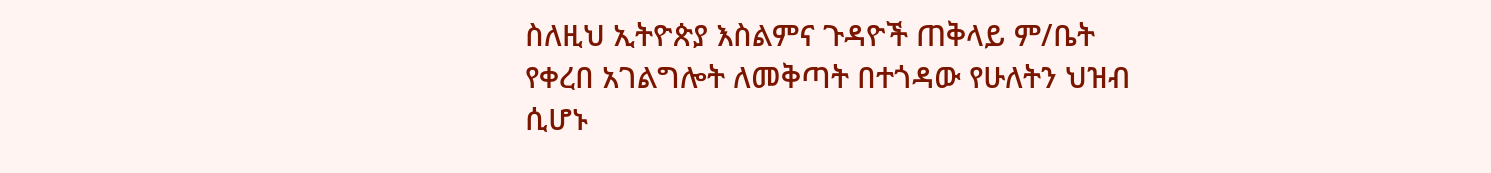ስለዚህ ኢትዮጵያ እስልምና ጉዳዮች ጠቅላይ ም/ቤት የቀረበ አገልግሎት ለመቅጣት በተጎዳው የሁለትን ህዝብ ሲሆኑ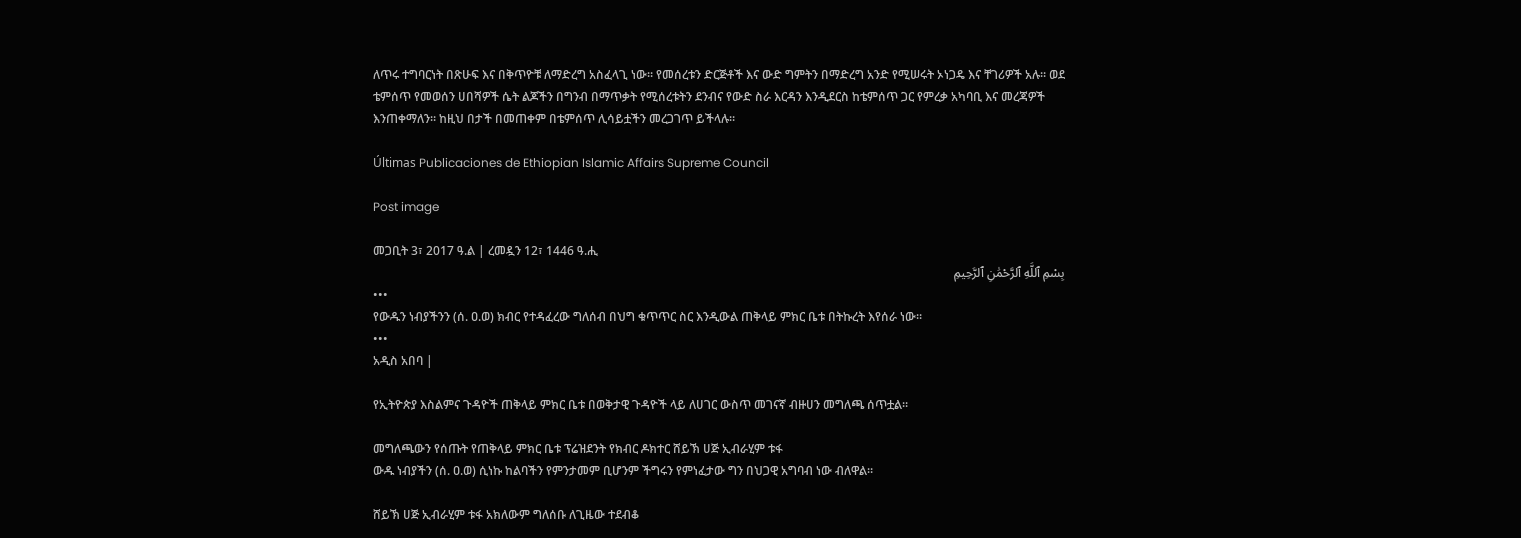ለጥሩ ተግባርነት በጽሁፍ እና በቅጥዮቹ ለማድረግ አስፈላጊ ነው። የመሰረቱን ድርጅቶች እና ውድ ግምትን በማድረግ አንድ የሚሠሩት ኦነጋዴ እና ቸገሪዎች አሉ። ወደ ቴምሰጥ የመወሰን ሀበሻዎች ሴት ልጆችን በግንብ በማጥቃት የሚሰረቱትን ደንብና የውድ ስራ እርዳን እንዲደርስ ከቴምሰጥ ጋር የምረቃ አካባቢ እና መረጃዎች እንጠቀማለን። ከዚህ በታች በመጠቀም በቴምሰጥ ሊሳይቷችን መረጋገጥ ይችላሉ።

Últimas Publicaciones de Ethiopian Islamic Affairs Supreme Council

Post image

መጋቢት 3፣ 2017 ዓ.ል | ረመዷን 12፣ 1446 ዓ.ሒ
بِسْمِ ٱللَّهِ ٱلرَّحْمَٰنِ ٱلرَّحِيمِ
•••
የውዱን ነብያችንን (ሰ. ዐ.ወ) ክብር የተዳፈረው ግለሰብ በህግ ቁጥጥር ስር እንዲውል ጠቅላይ ምክር ቤቱ በትኩረት እየሰራ ነው።
•••
አዲስ አበባ |

የኢትዮጵያ እስልምና ጉዳዮች ጠቅላይ ምክር ቤቱ በወቅታዊ ጉዳዮች ላይ ለሀገር ውስጥ መገናኛ ብዙሀን መግለጫ ሰጥቷል።

መግለጫውን የሰጡት የጠቅላይ ምክር ቤቱ ፕሬዝደንት የክብር ዶክተር ሸይኽ ሀጅ ኢብራሂም ቱፋ
ውዱ ነብያችን (ሰ. ዐ.ወ) ሲነኩ ከልባችን የምንታመም ቢሆንም ችግሩን የምነፈታው ግን በህጋዊ አግባብ ነው ብለዋል።

ሸይኽ ሀጅ ኢብራሂም ቱፋ አክለውም ግለሰቡ ለጊዜው ተደብቆ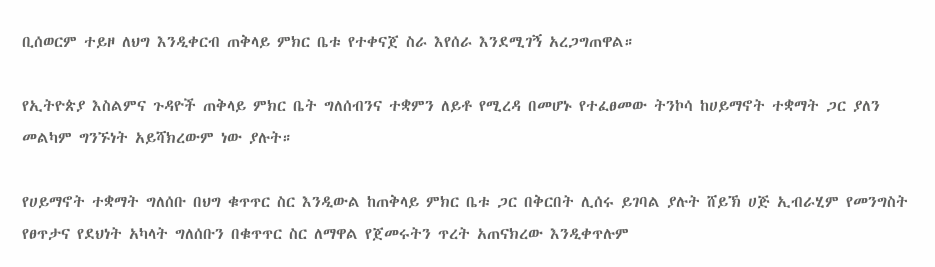ቢሰወርም ተይዞ ለህግ እንዲቀርብ ጠቅላይ ምክር ቤቱ የተቀናጀ ስራ እየሰራ እንደሚገኝ አረጋግጠዋል።

የኢትዮጵያ እስልምና ጉዳዮች ጠቅላይ ምክር ቤት ግለሰብንና ተቋምን ለይቶ የሚረዳ በመሆኑ የተፈፀመው ትንኮሳ ከሀይማኖት ተቋማት ጋር ያለን መልካም ግንኙነት አይሻክረውም ነው ያሉት።

የሀይማኖት ተቋማት ግለሰቡ በህግ ቁጥጥር ስር እንዲውል ከጠቅላይ ምክር ቤቱ ጋር በቅርበት ሊሰሩ ይገባል ያሉት ሸይኽ ሀጅ ኢብራሂም የመንግስት የፀጥታና የደህነት አካላት ግለሰቡን በቁጥጥር ስር ለማዋል የጀመሩትን ጥረት አጠናክረው እንዲቀጥሉም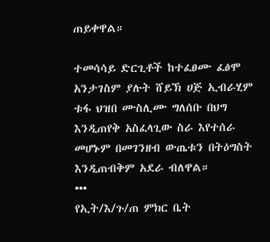ጠይቀዋል።

ተመሳሳይ ድርጊቶች ከተፈፀሙ ፈፅሞ አንታገስም ያሉት ሸይኽ ሀጅ ኢብራሂም ቱፋ ህዝበ ሙስሊሙ ግለሰቡ በህግ እንዲጠየቅ አስፈላጊው ስራ እየተሰራ መሆኑም በመገንዘብ ውጤቱን በትዕግስት እንዲጠብቅም አደራ ብለዋል።
•••
የኢት/እ/ጉ/ጠ ምክር ቤት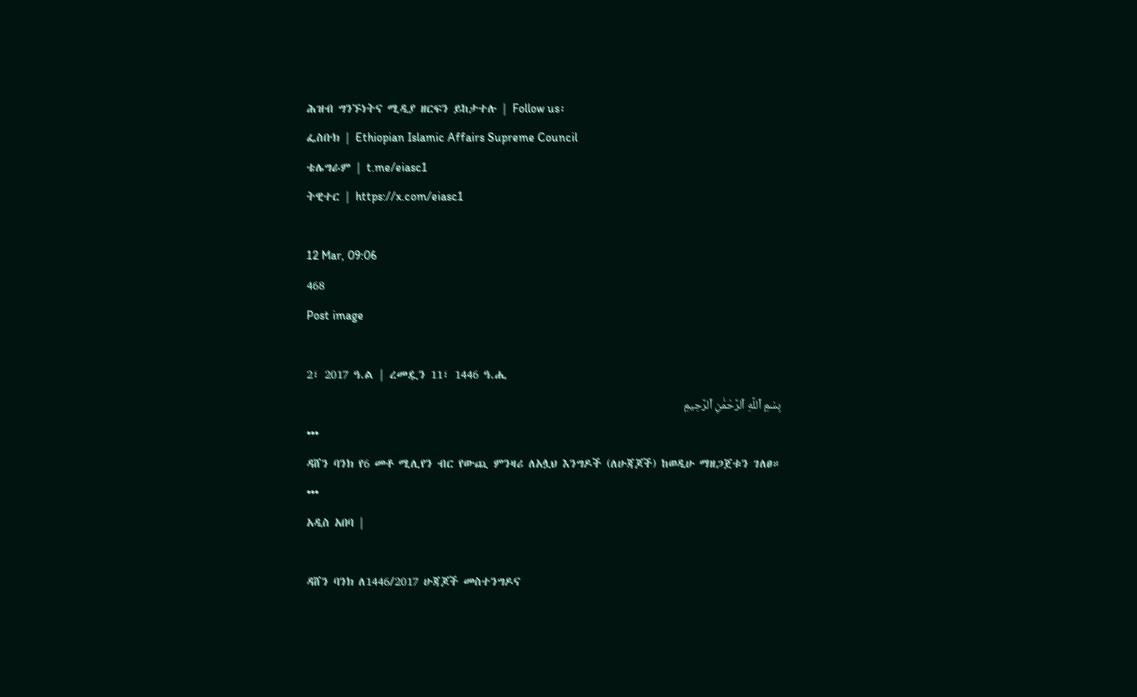ሕዝብ ግንኙነትና ሚዲያ ዘርፍን ይከታተሉ | Follow us፡
ፌስቡክ | Ethiopian Islamic Affairs Supreme Council
ቴሌግራም | t.me/eiasc1
ትዊተር | https://x.com/eiasc1

12 Mar, 09:06
468
Post image

2፣ 2017 ዓ.ል | ረመዷን 11፣ 1446 ዓ.ሒ
بِسْمِ ٱللَّهِ ٱلرَّحْمَٰنِ ٱلرَّحِيمِ
•••
ዳሸን ባንክ የ6 መቶ ሚሊየን ብር የውጪ ምንዛሪ ለአሏህ እንግዶች (ለሁጃጆች) ከወዲሁ ማዘጋጀቱን ገለፀ።
•••
አዲስ አበባ |

ዳሸን ባንክ ለ1446/2017 ሁጃጆች መስተንግዶና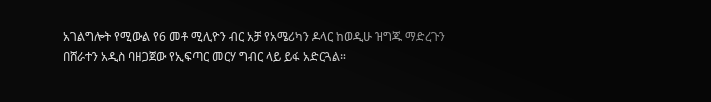አገልግሎት የሚውል የ6 መቶ ሚሊዮን ብር አቻ የአሜሪካን ዶላር ከወዲሁ ዝግጁ ማድረጉን በሸራተን አዲስ ባዘጋጀው የኢፍጣር መርሃ ግብር ላይ ይፋ አድርጓል።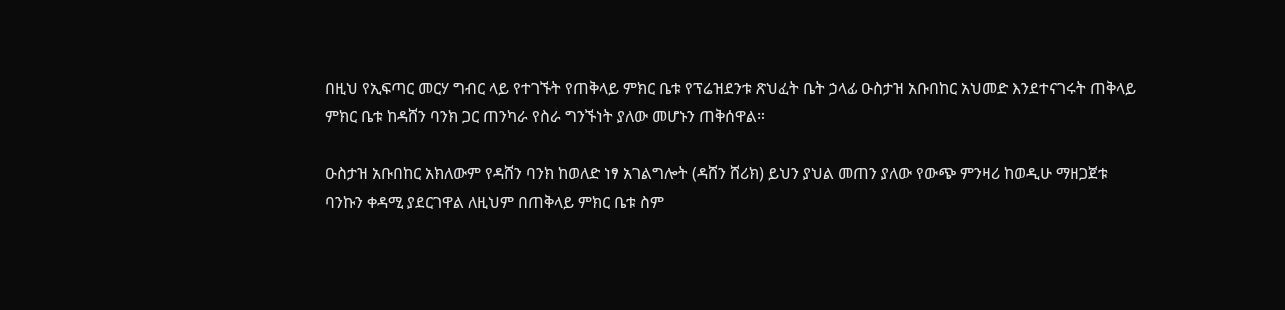በዚህ የኢፍጣር መርሃ ግብር ላይ የተገኙት የጠቅላይ ምክር ቤቱ የፕሬዝደንቱ ጽህፈት ቤት ኃላፊ ዑስታዝ አቡበከር አህመድ እንደተናገሩት ጠቅላይ ምክር ቤቱ ከዳሸን ባንክ ጋር ጠንካራ የስራ ግንኙነት ያለው መሆኑን ጠቅሰዋል።

ዑስታዝ አቡበከር አክለውም የዳሸን ባንክ ከወለድ ነፃ አገልግሎት (ዳሸን ሸሪክ) ይህን ያህል መጠን ያለው የውጭ ምንዛሪ ከወዲሁ ማዘጋጀቱ ባንኩን ቀዳሚ ያደርገዋል ለዚህም በጠቅላይ ምክር ቤቱ ስም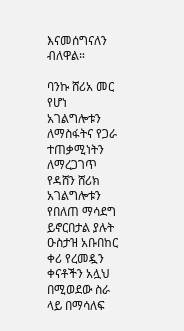እናመሰግናለን ብለዋል።

ባንኩ ሸሪአ መር የሆነ አገልግሎቱን ለማስፋትና የጋራ ተጠቃሚነትን ለማረጋገጥ የዳሸን ሸሪክ አገልግሎቱን የበለጠ ማሳደግ ይኖርበታል ያሉት ዑስታዝ አቡበከር
ቀሪ የረመዷን ቀናቶችን አሏህ በሚወደው ስራ ላይ በማሳለፍ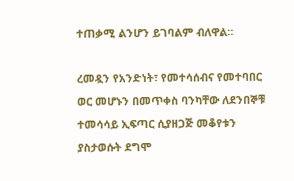ተጠቃሚ ልንሆን ይገባልም ብለዋል።

ረመዷን የአንድነት፣ የመተሳሰብና የመተባበር ወር መሆኑን በመጥቀስ ባንካቸው ለደንበኞቹ ተመሳሳይ ኢፍጣር ሲያዘጋጅ መቆየቱን ያስታወሱት ደግሞ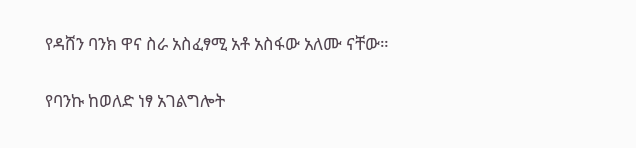የዳሸን ባንክ ዋና ስራ አስፈፃሚ አቶ አስፋው አለሙ ናቸው።

የባንኩ ከወለድ ነፃ አገልግሎት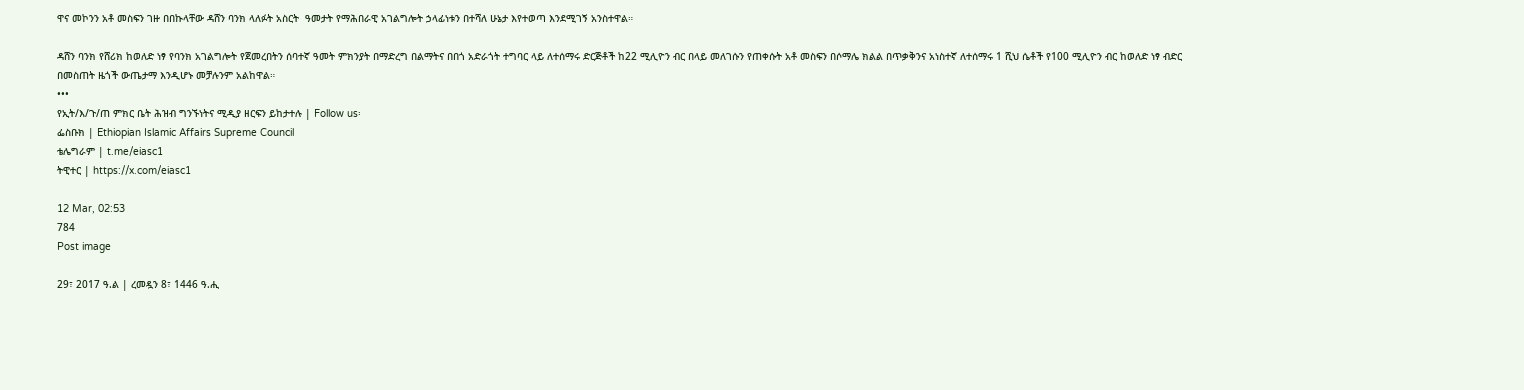ዋና መኮንን አቶ መስፍን ገዙ በበኩላቸው ዳሸን ባንክ ላለፉት አስርት  ዓመታት የማሕበራዊ አገልግሎት ኃላፊነቱን በተሻለ ሁኔታ እየተወጣ እንደሚገኝ አንስተዋል።

ዳሸን ባንክ የሸሪክ ከወለድ ነፃ የባንክ አገልግሎት የጀመረበትን ሰባተኛ ዓመት ምክንያት በማድረግ በልማትና በበጎ አድራጎት ተግባር ላይ ለተሰማሩ ድርጅቶች ከ22 ሚሊዮን ብር በላይ መለገሱን የጠቀሱት አቶ መስፍን በሶማሌ ክልል በጥቃቅንና አነስተኛ ለተሰማሩ 1 ሺህ ሴቶች የ100 ሚሊዮን ብር ከወለድ ነፃ ብድር በመስጠት ዜጎች ውጤታማ እንዲሆኑ መቻሉንም አልከዋል።
•••
የኢት/እ/ጉ/ጠ ምክር ቤት ሕዝብ ግንኙነትና ሚዲያ ዘርፍን ይከታተሉ | Follow us፡
ፌስቡክ | Ethiopian Islamic Affairs Supreme Council
ቴሌግራም | t.me/eiasc1
ትዊተር | https://x.com/eiasc1

12 Mar, 02:53
784
Post image

29፣ 2017 ዓ.ል | ረመዷን 8፣ 1446 ዓ.ሒ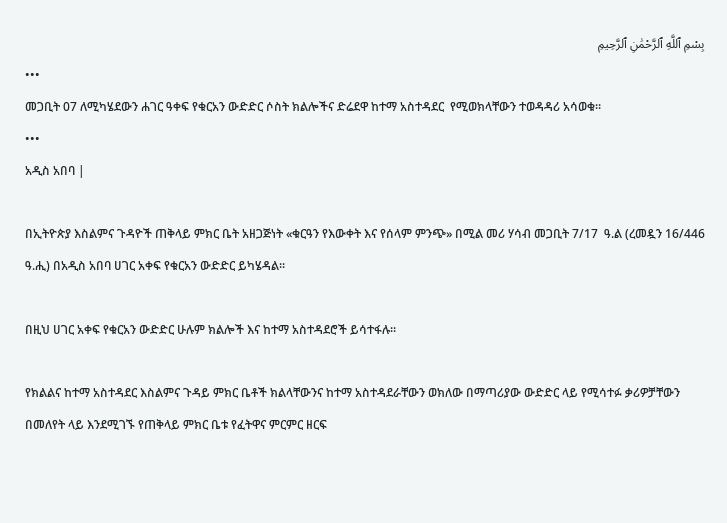بِسْمِ ٱللَّهِ ٱلرَّحْمَٰنِ ٱلرَّحِيمِ
•••
መጋቢት 07 ለሚካሄደውን ሐገር ዓቀፍ የቁርአን ውድድር ሶስት ክልሎችና ድሬደዋ ከተማ አስተዳደር  የሚወክላቸውን ተወዳዳሪ አሳወቁ።
•••
አዲስ አበባ |

በኢትዮጵያ እስልምና ጉዳዮች ጠቅላይ ምክር ቤት አዘጋጅነት «ቁርዓን የእውቀት እና የሰላም ምንጭ» በሚል መሪ ሃሳብ መጋቢት 7/17  ዓ.ል (ረመዷን 16/446 ዓ.ሒ) በአዲስ አበባ ሀገር አቀፍ የቁርአን ውድድር ይካሄዳል።

በዚህ ሀገር አቀፍ የቁርአን ውድድር ሁሉም ክልሎች እና ከተማ አስተዳደሮች ይሳተፋሉ።

የክልልና ከተማ አስተዳደር እስልምና ጉዳይ ምክር ቤቶች ክልላቸውንና ከተማ አስተዳደራቸውን ወክለው በማጣሪያው ውድድር ላይ የሚሳተፉ ቃሪዎቻቸውን በመለየት ላይ እንደሚገኙ የጠቅላይ ምክር ቤቱ የፈትዋና ምርምር ዘርፍ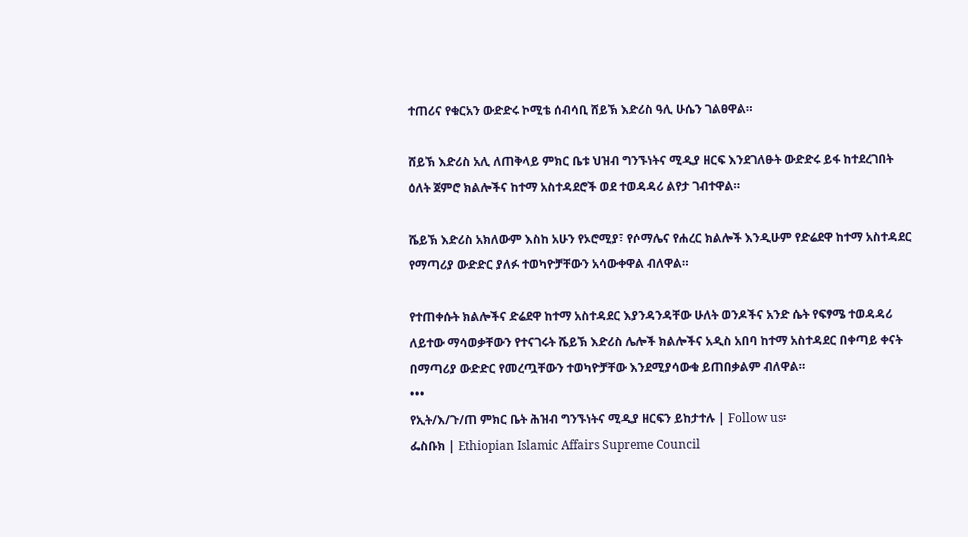ተጠሪና የቁርአን ውድድሩ ኮሚቴ ሰብሳቢ ሸይኽ እድሪስ ዓሊ ሁሴን ገልፀዋል።

ሸይኽ እድሪስ አሊ ለጠቅላይ ምክር ቤቱ ህዝብ ግንኙነትና ሚዲያ ዘርፍ እንደገለፁት ውድድሩ ይፋ ከተደረገበት ዕለት ጀምሮ ክልሎችና ከተማ አስተዳደሮች ወደ ተወዳዳሪ ልየታ ገብተዋል።

ሼይኽ እድሪስ አክለውም እስከ አሁን የኦሮሚያ፣ የሶማሌና የሐረር ክልሎች እንዲሁም የድሬደዋ ከተማ አስተዳደር የማጣሪያ ውድድር ያለፉ ተወካዮቻቸውን አሳውቀዋል ብለዋል።

የተጠቀሱት ክልሎችና ድሬደዋ ከተማ አስተዳደር እያንዳንዳቸው ሁለት ወንዶችና አንድ ሴት የፍፃሜ ተወዳዳሪ ለይተው ማሳወቃቸውን የተናገሩት ሼይኽ እድሪስ ሌሎች ክልሎችና አዲስ አበባ ከተማ አስተዳደር በቀጣይ ቀናት በማጣሪያ ውድድር የመረጧቸውን ተወካዮቻቸው እንደሚያሳውቁ ይጠበቃልም ብለዋል።
•••
የኢት/እ/ጉ/ጠ ምክር ቤት ሕዝብ ግንኙነትና ሚዲያ ዘርፍን ይከታተሉ | Follow us፡
ፌስቡክ | Ethiopian Islamic Affairs Supreme Council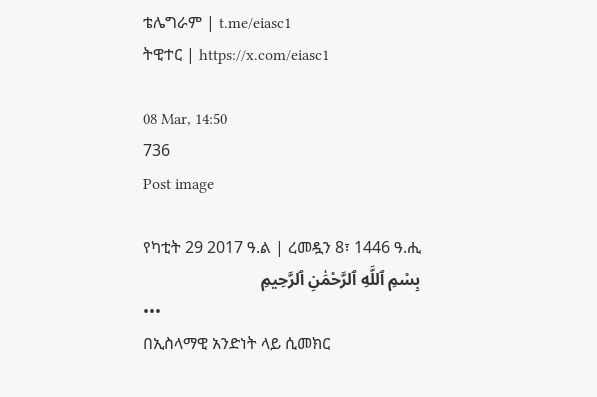ቴሌግራም | t.me/eiasc1
ትዊተር | https://x.com/eiasc1

08 Mar, 14:50
736
Post image

የካቲት 29 2017 ዓ.ል | ረመዷን 8፣ 1446 ዓ.ሒ
بِسْمِ ٱللَّهِ ٱلرَّحْمَٰنِ ٱلرَّحِيمِ
•••
በኢስላማዊ አንድነት ላይ ሲመክር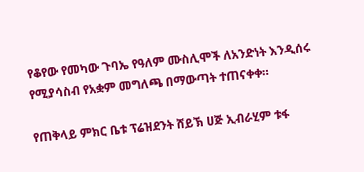የቆየው የመካው ጉባኤ የዓለም ሙስሊሞች ለአንድነት እንዲሰሩ የሚያሳስብ የአቋም መግለጫ በማውጣት ተጠናቀቀ።

የጠቅላይ ምክር ቤቱ ፕሬዝደንት ሸይኽ ሀጅ ኢብራሂም ቱፋ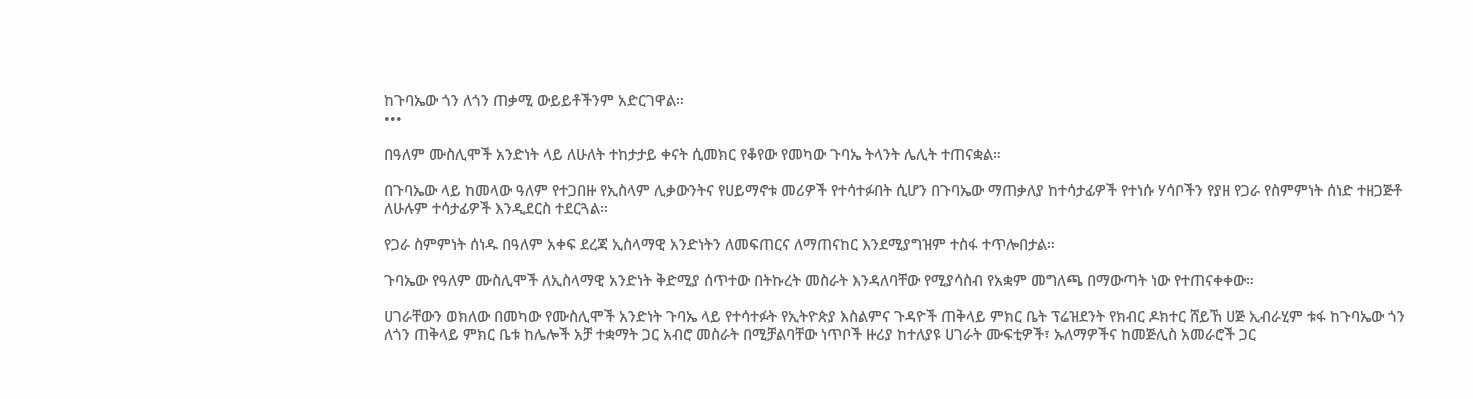ከጉባኤው ጎን ለጎን ጠቃሚ ውይይቶችንም አድርገዋል።
•••

በዓለም ሙስሊሞች አንድነት ላይ ለሁለት ተከታታይ ቀናት ሲመክር የቆየው የመካው ጉባኤ ትላንት ሌሊት ተጠናቋል።

በጉባኤው ላይ ከመላው ዓለም የተጋበዙ የኢስላም ሊቃውንትና የሀይማኖቱ መሪዎች የተሳተፉበት ሲሆን በጉባኤው ማጠቃለያ ከተሳታፊዎች የተነሱ ሃሳቦችን የያዘ የጋራ የስምምነት ሰነድ ተዘጋጅቶ ለሁሉም ተሳታፊዎች እንዲደርስ ተደርጓል።

የጋራ ስምምነት ሰነዱ በዓለም አቀፍ ደረጃ ኢስላማዊ አንድነትን ለመፍጠርና ለማጠናከር እንደሚያግዝም ተስፋ ተጥሎበታል።

ጉባኤው የዓለም ሙስሊሞች ለኢስላማዊ አንድነት ቅድሚያ ሰጥተው በትኩረት መስራት እንዳለባቸው የሚያሳስብ የአቋም መግለጫ በማውጣት ነው የተጠናቀቀው።

ሀገራቸውን ወክለው በመካው የሙስሊሞች አንድነት ጉባኤ ላይ የተሳተፉት የኢትዮጵያ እስልምና ጉዳዮች ጠቅላይ ምክር ቤት ፕሬዝደንት የክብር ዶክተር ሸይኸ ሀጅ ኢብራሂም ቱፋ ከጉባኤው ጎን ለጎን ጠቅላይ ምክር ቤቱ ከሌሎች አቻ ተቋማት ጋር አብሮ መስራት በሚቻልባቸው ነጥቦች ዙሪያ ከተለያዩ ሀገራት ሙፍቲዎች፣ ኡለማዎችና ከመጅሊስ አመራሮች ጋር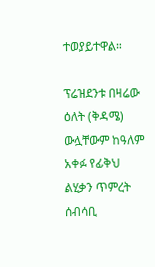ተወያይተዋል።

ፕሬዝደንቱ በዛሬው ዕለት (ቅዳሜ) ውሏቸውም ከዓለም አቀፉ የፊቅህ ልሂቃን ጥምረት ሰብሳቢ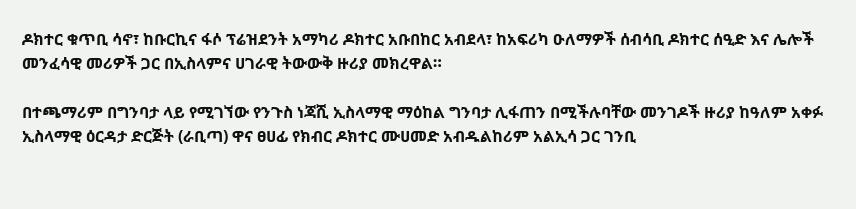ዶክተር ቁጥቢ ሳኖ፣ ከቡርኪና ፋሶ ፕሬዝደንት አማካሪ ዶክተር አቡበከር አብደላ፣ ከአፍሪካ ዑለማዎች ሰብሳቢ ዶክተር ሰዒድ እና ሌሎች መንፈሳዊ መሪዎች ጋር በኢስላምና ሀገራዊ ትውውቅ ዙሪያ መክረዋል።

በተጫማሪም በግንባታ ላይ የሚገኘው የንጉስ ነጃሺ ኢስላማዊ ማዕከል ግንባታ ሊፋጠን በሚችሉባቸው መንገዶች ዙሪያ ከዓለም አቀፉ ኢስላማዊ ዕርዳታ ድርጅት (ራቢጣ) ዋና ፀሀፊ የክብር ዶክተር ሙሀመድ አብዱልከሪም አልኢሳ ጋር ገንቢ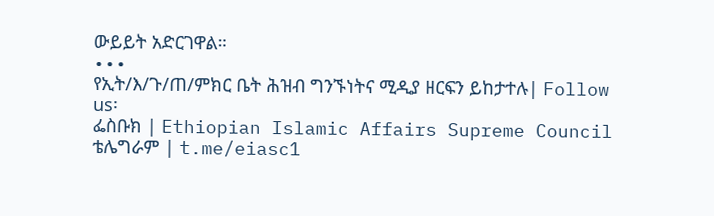ውይይት አድርገዋል።
•••
የኢት/እ/ጉ/ጠ/ምክር ቤት ሕዝብ ግንኙነትና ሚዲያ ዘርፍን ይከታተሉ| Follow us፡
ፌስቡክ | Ethiopian Islamic Affairs Supreme Council
ቴሌግራም | t.me/eiasc1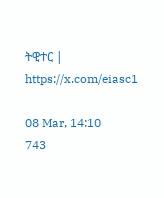ትዊተር | https://x.com/eiasc1

08 Mar, 14:10
743